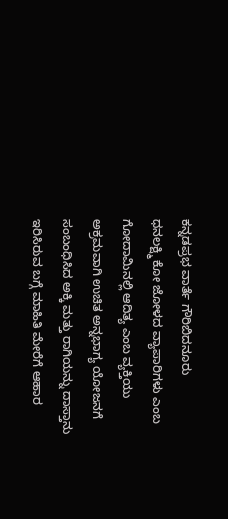ಕನ್ನಡಪ್ರಭ ವಾರ್ತೆ ಗೌರಿಬಿದನೂರು
ಧನಲಕ್ಷ್ಮಿ ಕೋ ಜೋಳದ ವ್ಯಾಪಾರಿಗಳು ಎಂಬ ಗೋದಾಮಿನಲ್ಲಿ ಆದಿತ್ಯ ಎಂಬ ವ್ಯಕ್ತಿಯು ಅಕ್ರಮವಾಗಿ ಉಚಿತ ಅನ್ನಭಾಗ್ಯ ಯೋಜನಗೆ ಸಂಬಂಧಿಸಿದ ಅಕ್ಕಿ ಮತ್ತು ರಾಗಿಯನ್ನು ದಾಸ್ತಾನು ಇರಿಸಿರುವ ಬಗ್ಗೆ ಮಾಹಿತಿ ಮೇರೆಗೆ ಆಹಾರ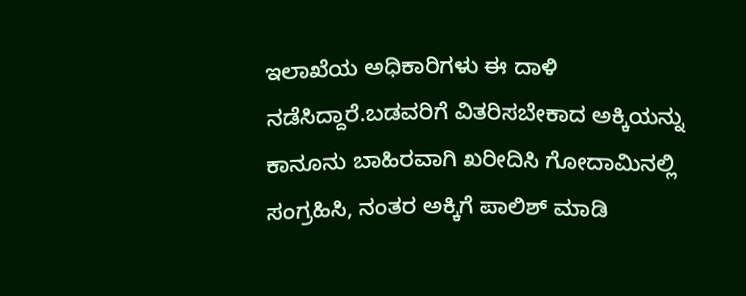ಇಲಾಖೆಯ ಅಧಿಕಾರಿಗಳು ಈ ದಾಳಿ ನಡೆಸಿದ್ದಾರೆ.ಬಡವರಿಗೆ ವಿತರಿಸಬೇಕಾದ ಅಕ್ಕಿಯನ್ನು ಕಾನೂನು ಬಾಹಿರವಾಗಿ ಖರೀದಿಸಿ ಗೋದಾಮಿನಲ್ಲಿ ಸಂಗ್ರಹಿಸಿ, ನಂತರ ಅಕ್ಕಿಗೆ ಪಾಲಿಶ್ ಮಾಡಿ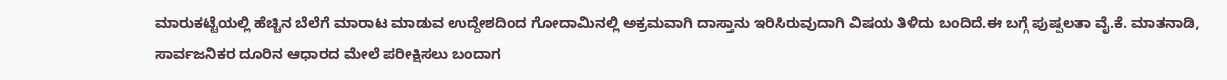ಮಾರುಕಟ್ಟೆಯಲ್ಲಿ ಹೆಚ್ಚಿನ ಬೆಲೆಗೆ ಮಾರಾಟ ಮಾಡುವ ಉದ್ದೇಶದಿಂದ ಗೋದಾಮಿನಲ್ಲಿ ಅಕ್ರಮವಾಗಿ ದಾಸ್ತಾನು ಇರಿಸಿರುವುದಾಗಿ ವಿಷಯ ತಿಳಿದು ಬಂದಿದೆ.ಈ ಬಗ್ಗೆ ಪುಷ್ಪಲತಾ ವೈ.ಕೆ. ಮಾತನಾಡಿ, ಸಾರ್ವಜನಿಕರ ದೂರಿನ ಆಧಾರದ ಮೇಲೆ ಪರೀಕ್ಷಿಸಲು ಬಂದಾಗ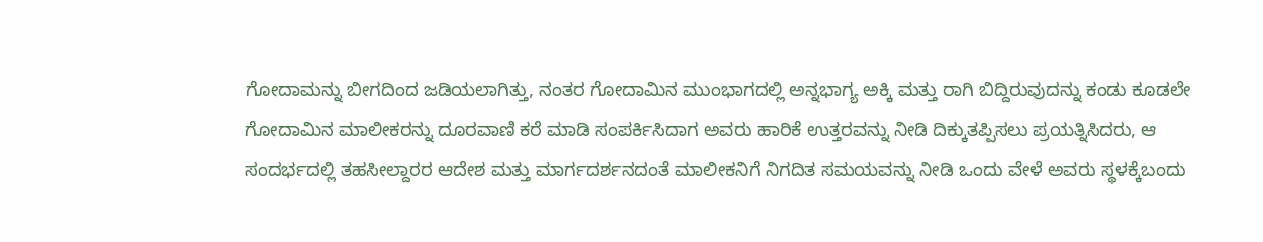ಗೋದಾಮನ್ನು ಬೀಗದಿಂದ ಜಡಿಯಲಾಗಿತ್ತು, ನಂತರ ಗೋದಾಮಿನ ಮುಂಭಾಗದಲ್ಲಿ ಅನ್ನಭಾಗ್ಯ ಅಕ್ಕಿ ಮತ್ತು ರಾಗಿ ಬಿದ್ದಿರುವುದನ್ನು ಕಂಡು ಕೂಡಲೇ ಗೋದಾಮಿನ ಮಾಲೀಕರನ್ನು ದೂರವಾಣಿ ಕರೆ ಮಾಡಿ ಸಂಪರ್ಕಿಸಿದಾಗ ಅವರು ಹಾರಿಕೆ ಉತ್ತರವನ್ನು ನೀಡಿ ದಿಕ್ಕುತಪ್ಪಿಸಲು ಪ್ರಯತ್ನಿಸಿದರು, ಆ ಸಂದರ್ಭದಲ್ಲಿ ತಹಸೀಲ್ದಾರರ ಆದೇಶ ಮತ್ತು ಮಾರ್ಗದರ್ಶನದಂತೆ ಮಾಲೀಕನಿಗೆ ನಿಗದಿತ ಸಮಯವನ್ನು ನೀಡಿ ಒಂದು ವೇಳೆ ಅವರು ಸ್ಥಳಕ್ಕೆಬಂದು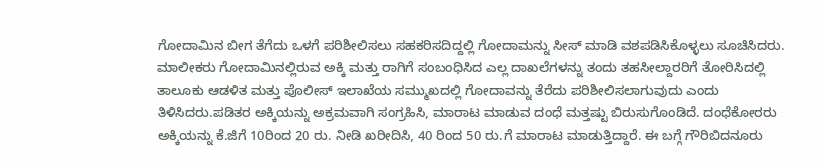ಗೋದಾಮಿನ ಬೀಗ ತೆಗೆದು ಒಳಗೆ ಪರಿಶೀಲಿಸಲು ಸಹಕರಿಸದಿದ್ದಲ್ಲಿ ಗೋದಾಮನ್ನು ಸೀಸ್ ಮಾಡಿ ವಶಪಡಿಸಿಕೊಳ್ಳಲು ಸೂಚಿಸಿದರು.
ಮಾಲೀಕರು ಗೋದಾಮಿನಲ್ಲಿರುವ ಅಕ್ಕಿ ಮತ್ತು ರಾಗಿಗೆ ಸಂಬಂಧಿಸಿದ ಎಲ್ಲ ದಾಖಲೆಗಳನ್ನು ತಂದು ತಹಸೀಲ್ದಾರರಿಗೆ ತೋರಿಸಿದಲ್ಲಿ ತಾಲೂಕು ಆಡಳಿತ ಮತ್ತು ಪೊಲೀಸ್ ಇಲಾಖೆಯ ಸಮ್ಮುಖದಲ್ಲಿ ಗೋದಾವನ್ನು ತೆರೆದು ಪರಿಶೀಲಿಸಲಾಗುವುದು ಎಂದು ತಿಳಿಸಿದರು.ಪಡಿತರ ಅಕ್ಕಿಯನ್ನು ಅಕ್ರಮವಾಗಿ ಸಂಗ್ರಹಿಸಿ, ಮಾರಾಟ ಮಾಡುವ ದಂಧೆ ಮತ್ತಷ್ಟು ಬಿರುಸುಗೊಂಡಿದೆ. ದಂಧೆಕೋರರು ಅಕ್ಕಿಯನ್ನು ಕೆ.ಜಿಗೆ 10ರಿಂದ 20 ರು. ನೀಡಿ ಖರೀದಿಸಿ, 40 ರಿಂದ 50 ರು.ಗೆ ಮಾರಾಟ ಮಾಡುತ್ತಿದ್ದಾರೆ. ಈ ಬಗ್ಗೆ ಗೌರಿಬಿದನೂರು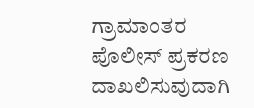ಗ್ರಾಮಾಂತರ ಪೊಲೀಸ್ ಪ್ರಕರಣ ದಾಖಲಿಸುವುದಾಗಿ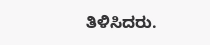ತಿಳಿಸಿದರು.